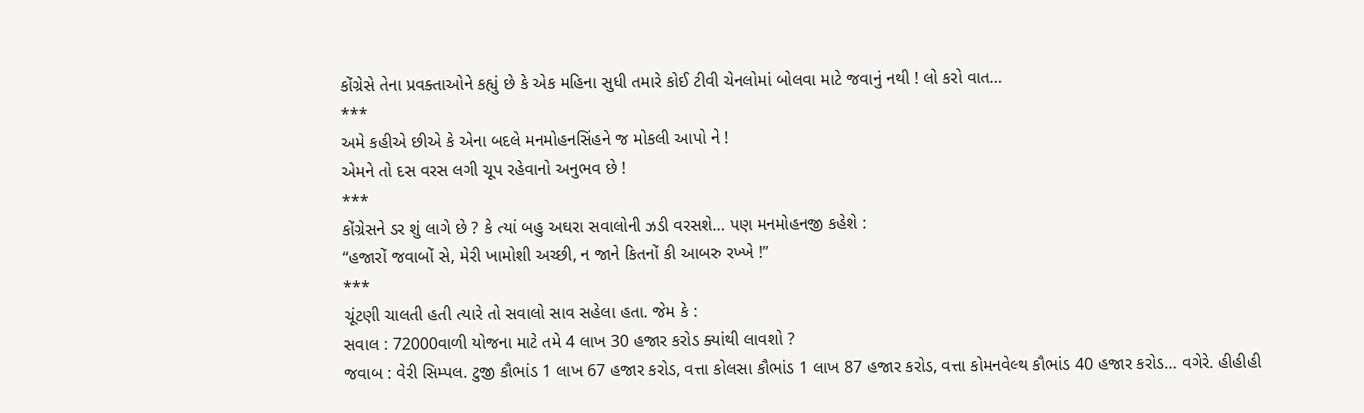કોંગ્રેસે તેના પ્રવક્તાઓને કહ્યું છે કે એક મહિના સુધી તમારે કોઈ ટીવી ચેનલોમાં બોલવા માટે જવાનું નથી ! લો કરો વાત…
***
અમે કહીએ છીએ કે એના બદલે મનમોહનસિંહને જ મોકલી આપો ને !
એમને તો દસ વરસ લગી ચૂપ રહેવાનો અનુભવ છે !
***
કોંગ્રેસને ડર શું લાગે છે ? કે ત્યાં બહુ અઘરા સવાલોની ઝડી વરસશે… પણ મનમોહનજી કહેશે :
“હજારોં જવાબોં સે, મેરી ખામોશી અચ્છી, ન જાને કિતનોં કી આબરુ રખ્ખે !”
***
ચૂંટણી ચાલતી હતી ત્યારે તો સવાલો સાવ સહેલા હતા. જેમ કે :
સવાલ : 72000વાળી યોજના માટે તમે 4 લાખ 30 હજાર કરોડ ક્યાંથી લાવશો ?
જવાબ : વેરી સિમ્પલ. ટુજી કૌભાંડ 1 લાખ 67 હજાર કરોડ, વત્તા કોલસા કૌભાંડ 1 લાખ 87 હજાર કરોડ, વત્તા કોમનવેલ્થ કૌભાંડ 40 હજાર કરોડ… વગેરે. હીહીહી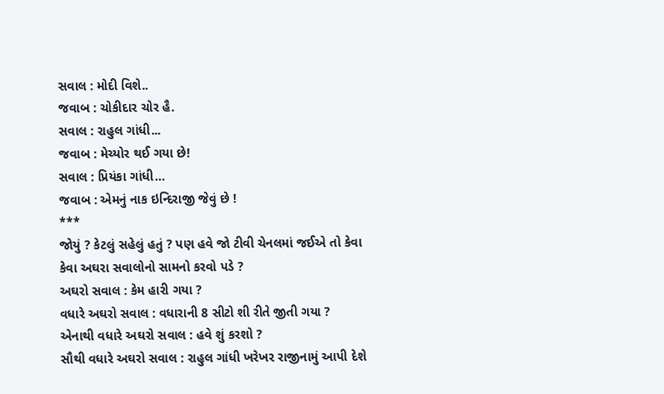સવાલ : મોદી વિશે..
જવાબ : ચોકીદાર ચોર હૈ.
સવાલ : રાહુલ ગાંધી...
જવાબ : મેચ્યોર થઈ ગયા છે!
સવાલ : પ્રિયંકા ગાંધી…
જવાબ : એમનું નાક ઇન્દિરાજી જેવું છે !
***
જોયું ? કેટલું સહેલું હતું ? પણ હવે જો ટીવી ચેનલમાં જઈએ તો કેવા કેવા અઘરા સવાલોનો સામનો કરવો પડે ?
અઘરો સવાલ : કેમ હારી ગયા ?
વધારે અઘરો સવાલ : વધારાની 8 સીટો શી રીતે જીતી ગયા ?
એનાથી વધારે અઘરો સવાલ : હવે શું કરશો ?
સૌથી વધારે અઘરો સવાલ : રાહુલ ગાંધી ખરેખર રાજીનામું આપી દેશે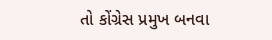તો કોંગ્રેસ પ્રમુખ બનવા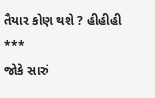તૈયાર કોણ થશે ? હીહીહી
***
જોકે સારું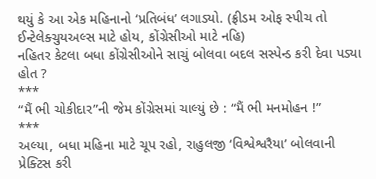થયું કે આ એક મહિનાનો ‘પ્રતિબંધ’ લગાડ્યો. (ફ્રીડમ ઓફ સ્પીચ તો ઈન્ટેલેક્ચુયઅલ્સ માટે હોય, કોંગ્રેસીઓ માટે નહિ)
નહિતર કેટલા બધા કોંગ્રેસીઓને સાચું બોલવા બદલ સસ્પેન્ડ કરી દેવા પડ્યા હોત ?
***
“મૈં ભી ચોકીદાર”ની જેમ કોંગ્રેસમાં ચાલ્યું છે : “મૈં ભી મનમોહન !”
***
અલ્યા, બધા મહિના માટે ચૂપ રહો, રાહુલજી ‘વિશ્વેશ્વરૈયા’ બોલવાની પ્રેક્ટિસ કરી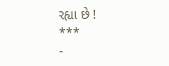રહ્યા છે !
***
-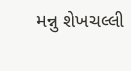મન્નુ શેખચલ્લી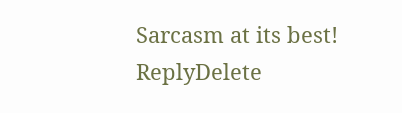Sarcasm at its best!
ReplyDelete